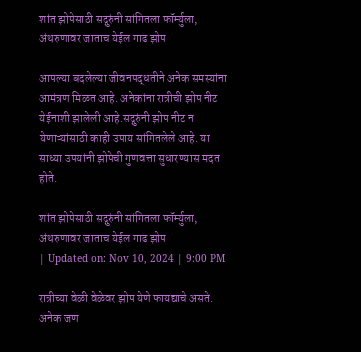शांत झोपेसाठी सद्गुरुंनी सांगितला फॉर्म्युला, अंथरुणावर जाताच येईल गाढ झोप

आपल्या बदलेल्या जीवनपद्धतीने अनेक समस्यांना आमंत्रण मिळत आहे. अनेकांना रात्रीची झोप नीट येईनाशी झालेली आहे.सद्गुरुंनी झोप नीट न येणाऱ्यांसाठी काही उपाय सांगितलेले आहे. या साध्या उपयांनी झोपेची गुणवत्ता सुधारण्यास मदत होते.

शांत झोपेसाठी सद्गुरुंनी सांगितला फॉर्म्युला, अंथरुणावर जाताच येईल गाढ झोप
| Updated on: Nov 10, 2024 | 9:00 PM

रात्रीच्या वेळी वेळेवर झोप येणे फायद्याचे असते. अनेक जण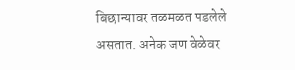बिछान्यावर तळमळत पडलेले असतात. अनेक जण वेळेवर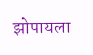झोपायला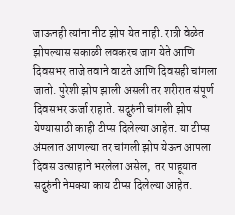जाऊनही त्यांना नीट झोप येत नाही. रात्री वेळेत झोपल्यास सकाळी लवकरच जाग येते आणि दिवसभर ताजे तवाने वाटते आणि दिवसही चांगला जातो. पुरेशी झोप झाली असली तर शरीरात संपूर्ण दिवसभर ऊर्जा राहाते. सद्गुरुंनी चांगली झोप येण्यासाठी काही टीप्स दिलेल्या आहेत. या टीप्स अंमलात आणल्या तर चांगली झोप येऊन आपला दिवस उत्साहाने भरलेला असेल,  तर पाहूयात सद्गुरुंनी नेमक्या काय टीप्स दिलेल्या आहेत.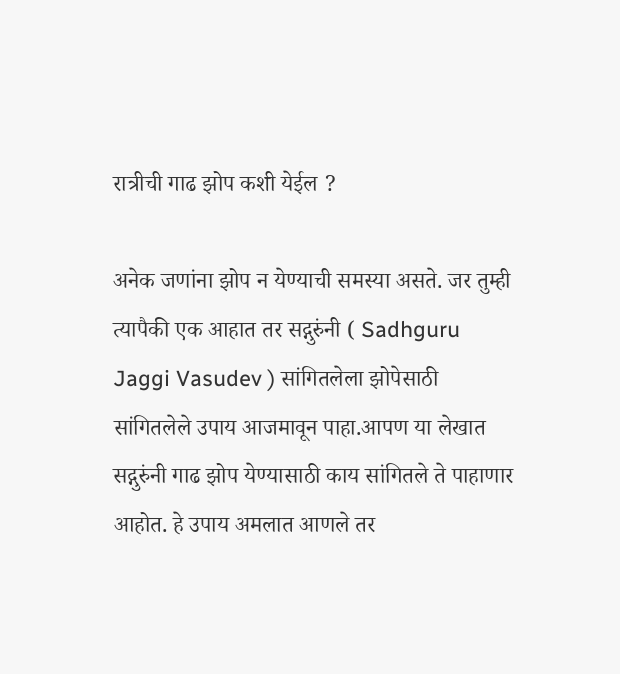रात्रीची गाढ झोप कशी येईल ?

अनेक जणांना झोप न येण्याची समस्या असते. जर तुम्ही त्यापैकी एक आहात तर सद्गुरुंनी ( Sadhguru Jaggi Vasudev ) सांगितलेला झोपेसाठी सांगितलेले उपाय आजमावून पाहा.आपण या लेखात सद्गुरुंनी गाढ झोप येण्यासाठी काय सांगितले ते पाहाणार आहोत. हे उपाय अमलात आणले तर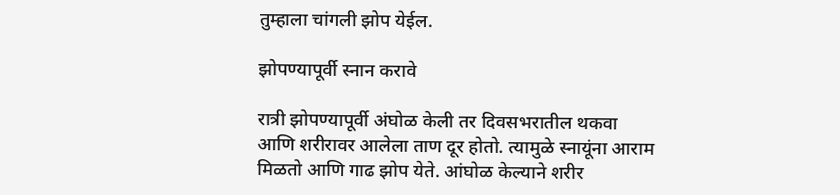तुम्हाला चांगली झोप येईल.

झोपण्यापूर्वी स्नान करावे

रात्री झोपण्यापूर्वी अंघोळ केली तर दिवसभरातील थकवा आणि शरीरावर आलेला ताण दूर होतो. त्यामुळे स्नायूंना आराम मिळतो आणि गाढ झोप येते. आंघोळ केल्याने शरीर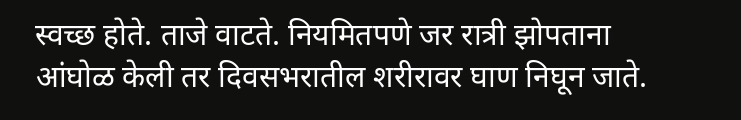स्वच्छ होते. ताजे वाटते. नियमितपणे जर रात्री झोपताना आंघोळ केली तर दिवसभरातील शरीरावर घाण निघून जाते.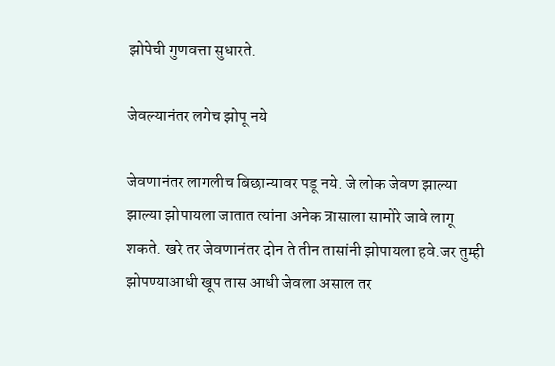झोपेची गुणवत्ता सुधारते.

जेवल्यानंतर लगेच झोपू नये

जेवणानंतर लागलीच बिछान्यावर पडू नये. जे लोक जेवण झाल्या झाल्या झोपायला जातात त्यांना अनेक त्रासाला सामोरे जावे लागू शकते. खरे तर जेवणानंतर दोन ते तीन तासांनी झोपायला हवे.जर तुम्ही झोपण्याआधी खूप तास आधी जेवला असाल तर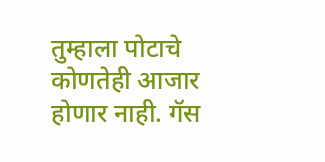तुम्हाला पोटाचे कोणतेही आजार होणार नाही. गॅस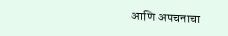आणि अपचनाचा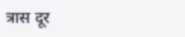त्रास दूर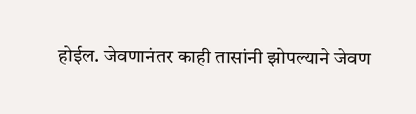होईल. जेवणानंतर काही तासांनी झोपल्याने जेवण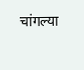चांगल्या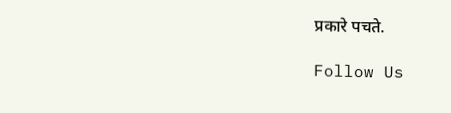प्रकारे पचते.

Follow Us